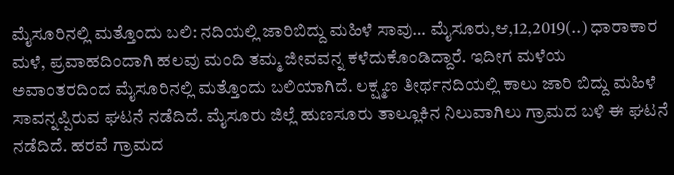ಮೈಸೂರಿನಲ್ಲಿ ಮತ್ತೊಂದು ಬಲಿ: ನದಿಯಲ್ಲಿ ಜಾರಿಬಿದ್ದು ಮಹಿಳೆ ಸಾವು… ಮೈಸೂರು,ಆ,12,2019(..) ಧಾರಾಕಾರ ಮಳೆ, ಪ್ರವಾಹದಿಂದಾಗಿ ಹಲವು ಮಂದಿ ತಮ್ಮ ಜೀವವನ್ನ ಕಳೆದುಕೊಂಡಿದ್ದಾರೆ. ಇದೀಗ ಮಳೆಯ ಅವಾಂತರದಿಂದ ಮೈಸೂರಿನಲ್ಲಿ ಮತ್ತೊಂದು ಬಲಿಯಾಗಿದೆ. ಲಕ್ಷ್ಮಣ ತೀರ್ಥನದಿಯಲ್ಲಿ ಕಾಲು ಜಾರಿ ಬಿದ್ದು ಮಹಿಳೆ ಸಾವನ್ನಪ್ಪಿರುವ ಘಟನೆ ನಡೆದಿದೆ. ಮೈಸೂರು ಜಿಲ್ಲೆ ಹುಣಸೂರು ತಾಲ್ಲೂಕಿನ ನಿಲುವಾಗಿಲು ಗ್ರಾಮದ ಬಳಿ ಈ ಘಟನೆ ನಡೆದಿದೆ. ಹರವೆ ಗ್ರಾಮದ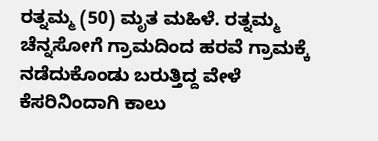ರತ್ನಮ್ಮ (50) ಮೃತ ಮಹಿಳೆ. ರತ್ನಮ್ಮ ಚೆನ್ನಸೋಗೆ ಗ್ರಾಮದಿಂದ ಹರವೆ ಗ್ರಾಮಕ್ಕೆ ನಡೆದುಕೊಂಡು ಬರುತ್ತಿದ್ದ ವೇಳೆ ಕೆಸರಿನಿಂದಾಗಿ ಕಾಲು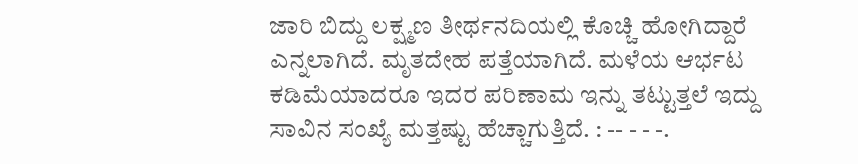ಜಾರಿ ಬಿದ್ದು ಲಕ್ಷ್ಮಣ ತೀರ್ಥನದಿಯಲ್ಲಿ ಕೊಚ್ಚಿ ಹೋಗಿದ್ದಾರೆ ಎನ್ನಲಾಗಿದೆ. ಮೃತದೇಹ ಪತ್ತೆಯಾಗಿದೆ. ಮಳೆಯ ಆರ್ಭಟ ಕಡಿಮೆಯಾದರೂ ಇದರ ಪರಿಣಾಮ ಇನ್ನು ತಟ್ಟುತ್ತಲೆ ಇದ್ದು ಸಾವಿನ ಸಂಖ್ಯೆ ಮತ್ತಷ್ಟು ಹೆಚ್ಚಾಗುತ್ತಿದೆ. : -- - - -.